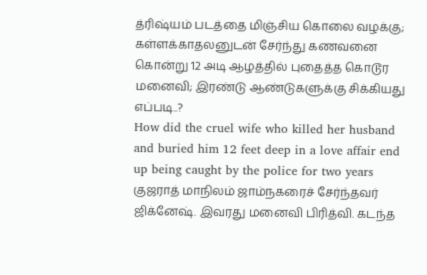த்ரிஷ்யம் படத்தை மிஞ்சிய கொலை வழக்கு; கள்ளக்காதலனுடன் சேர்ந்து கணவனை கொன்று 12 அடி ஆழத்தில் புதைத்த கொடூர மனைவி; இரண்டு ஆண்டுகளுக்கு சிக்கியது எப்படி..?
How did the cruel wife who killed her husband and buried him 12 feet deep in a love affair end up being caught by the police for two years
குஜராத் மாநிலம் ஜாம்நகரைச் சேர்ந்தவர் ஜிக்னேஷ். இவரது மனைவி பிரித்வி. கடந்த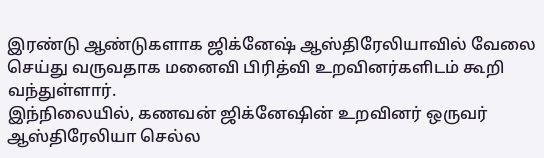இரண்டு ஆண்டுகளாக ஜிக்னேஷ் ஆஸ்திரேலியாவில் வேலை செய்து வருவதாக மனைவி பிரித்வி உறவினர்களிடம் கூறி வந்துள்ளார்.
இந்நிலையில், கணவன் ஜிக்னேஷின் உறவினர் ஒருவர் ஆஸ்திரேலியா செல்ல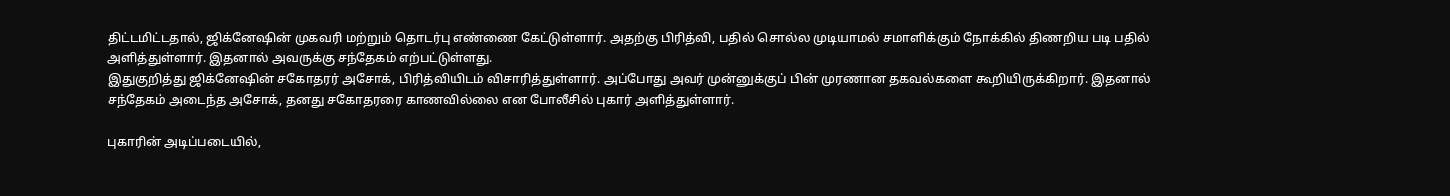திட்டமிட்டதால், ஜிக்னேஷின் முகவரி மற்றும் தொடர்பு எண்ணை கேட்டுள்ளார். அதற்கு பிரித்வி, பதில் சொல்ல முடியாமல் சமாளிக்கும் நோக்கில் திணறிய படி பதில் அளித்துள்ளார். இதனால் அவருக்கு சந்தேகம் எற்பட்டுள்ளது.
இதுகுறித்து ஜிக்னேஷின் சகோதரர் அசோக், பிரித்வியிடம் விசாரித்துள்ளார். அப்போது அவர் முன்னுக்குப் பின் முரணான தகவல்களை கூறியிருக்கிறார். இதனால் சந்தேகம் அடைந்த அசோக், தனது சகோதரரை காணவில்லை என போலீசில் புகார் அளித்துள்ளார்.

புகாரின் அடிப்படையில்,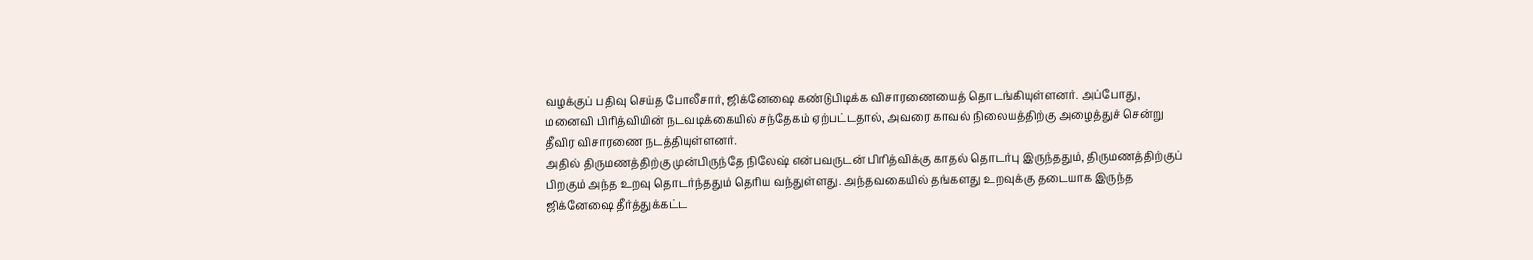வழக்குப் பதிவு செய்த போலீசார், ஜிக்னேஷை கண்டுபிடிக்க விசாரணையைத் தொடங்கியுள்ளனர். அப்போது, மனைவி பிரித்வியின் நடவடிக்கையில் சந்தேகம் ஏற்பட்டதால், அவரை காவல் நிலையத்திற்கு அழைத்துச் சென்று தீவிர விசாரணை நடத்தியுள்ளனர்.
அதில் திருமணத்திற்கு முன்பிருந்தே நிலேஷ் என்பவருடன் பிரித்விக்கு காதல் தொடர்பு இருந்ததும், திருமணத்திற்குப் பிறகும் அந்த உறவு தொடர்ந்ததும் தெரிய வந்துள்ளது. அந்தவகையில் தங்களது உறவுக்கு தடையாக இருந்த ஜிக்னேஷை தீர்த்துக்கட்ட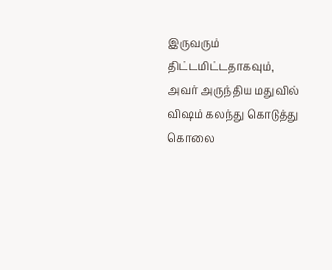இருவரும் திட்டமிட்டதாகவும், அவர் அருந்திய மதுவில் விஷம் கலந்து கொடுத்து கொலை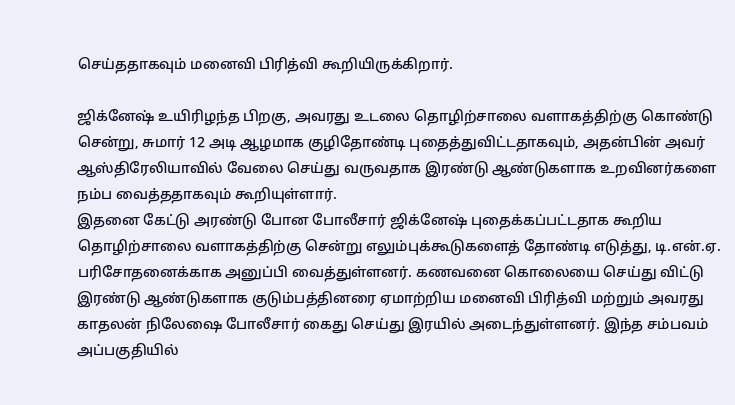செய்ததாகவும் மனைவி பிரித்வி கூறியிருக்கிறார்.

ஜிக்னேஷ் உயிரிழந்த பிறகு, அவரது உடலை தொழிற்சாலை வளாகத்திற்கு கொண்டு சென்று, சுமார் 12 அடி ஆழமாக குழிதோண்டி புதைத்துவிட்டதாகவும், அதன்பின் அவர் ஆஸ்திரேலியாவில் வேலை செய்து வருவதாக இரண்டு ஆண்டுகளாக உறவினர்களை நம்ப வைத்ததாகவும் கூறியுள்ளார்.
இதனை கேட்டு அரண்டு போன போலீசார் ஜிக்னேஷ் புதைக்கப்பட்டதாக கூறிய தொழிற்சாலை வளாகத்திற்கு சென்று எலும்புக்கூடுகளைத் தோண்டி எடுத்து, டி.என்.ஏ. பரிசோதனைக்காக அனுப்பி வைத்துள்ளனர். கணவனை கொலையை செய்து விட்டு இரண்டு ஆண்டுகளாக குடும்பத்தினரை ஏமாற்றிய மனைவி பிரித்வி மற்றும் அவரது காதலன் நிலேஷை போலீசார் கைது செய்து இரயில் அடைந்துள்ளனர். இந்த சம்பவம் அப்பகுதியில்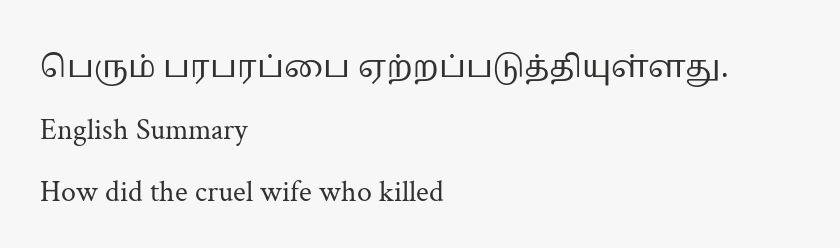பெரும் பரபரப்பை ஏற்றப்படுத்தியுள்ளது.
English Summary
How did the cruel wife who killed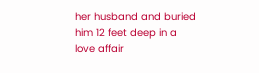her husband and buried him 12 feet deep in a love affair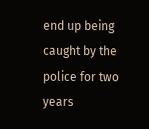end up being caught by the police for two years